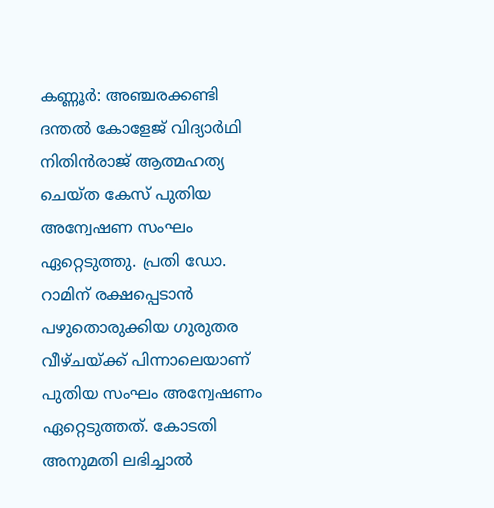കണ്ണൂർ: അഞ്ചരക്കണ്ടി ദന്തൽ കോളേജ് വിദ്യാർഥി നിതിൻരാജ് ആത്മഹത്യ ചെയ്ത കേസ് പുതിയ അന്വേഷണ സംഘം ഏറ്റെടുത്തു. പ്രതി ഡോ. റാമിന് രക്ഷപ്പെടാൻ പഴുതൊരുക്കിയ ഗുരുതര വീഴ്ചയ്ക്ക് പിന്നാലെയാണ് പുതിയ സംഘം അന്വേഷണം ഏറ്റെടുത്തത്. കോടതി അനുമതി ലഭിച്ചാൽ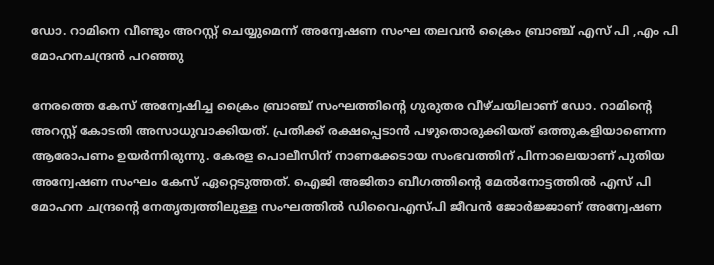ഡോ. റാമിനെ വീണ്ടും അറസ്റ്റ് ചെയ്യുമെന്ന് അന്വേഷണ സംഘ തലവൻ ക്രൈം ബ്രാഞ്ച് എസ് പി ,എം പി മോഹനചന്ദ്രൻ പറഞ്ഞു

നേരത്തെ കേസ് അന്വേഷിച്ച ക്രൈം ബ്രാഞ്ച് സംഘത്തിൻ്റെ ഗുരുതര വീഴ്ചയിലാണ് ഡോ. റാമിൻ്റെ അറസ്റ്റ് കോടതി അസാധുവാക്കിയത്. പ്രതിക്ക് രക്ഷപ്പെടാൻ പഴുതൊരുക്കിയത് ഒത്തുകളിയാണെന്ന ആരോപണം ഉയർന്നിരുന്നു. കേരള പൊലീസിന് നാണക്കേടായ സംഭവത്തിന് പിന്നാലെയാണ് പുതിയ അന്വേഷണ സംഘം കേസ് ഏറ്റെടുത്തത്. ഐജി അജിതാ ബീഗത്തിൻ്റെ മേൽനോട്ടത്തിൽ എസ് പി മോഹന ചന്ദ്രൻ്റെ നേതൃത്വത്തിലുള്ള സംഘത്തിൽ ഡിവൈഎസ്പി ജീവൻ ജോർജ്ജാണ് അന്വേഷണ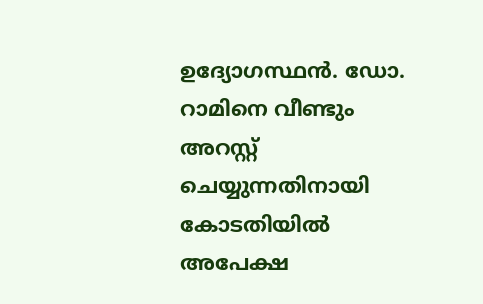ഉദ്യോഗസ്ഥൻ. ഡോ. റാമിനെ വീണ്ടും അറസ്റ്റ് ചെയ്യുന്നതിനായി കോടതിയിൽ അപേക്ഷ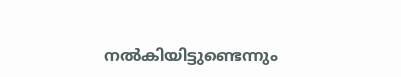നൽകിയിട്ടുണ്ടെന്നും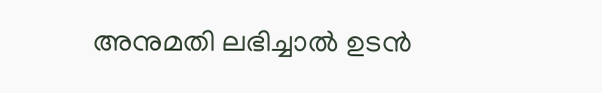അനുമതി ലഭിച്ചാൽ ഉടൻ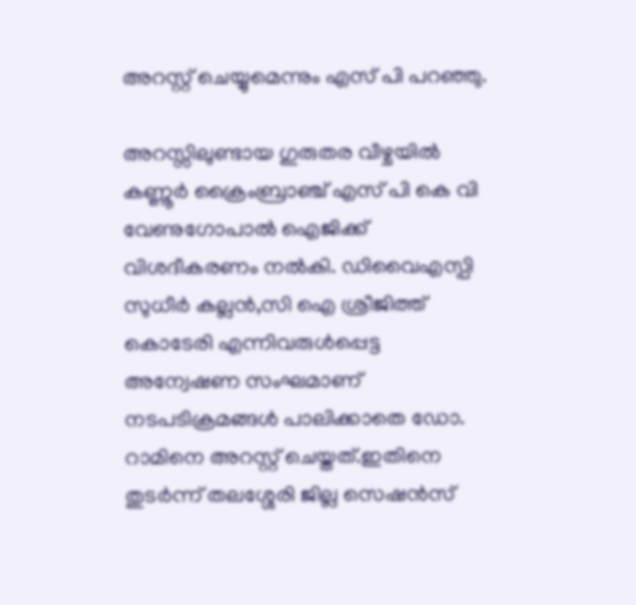അറസ്റ്റ് ചെയ്യുമെന്നും എസ് പി പറഞ്ഞു.

അറസ്സിലുണ്ടായ ഗുരുതര വീഴ്ചയിൽ കണ്ണൂർ ക്രൈംബ്രാഞ്ച് എസ് പി കെ വി വേണുഗോപാൽ ഐജിക്ക് വിശദീകരണം നൽകി. ഡിവൈഎസ്പി സുധീർ കല്ലൻ,സി ഐ ശ്രീജിത്ത് കൊടേരി എന്നിവരുൾപ്പെട്ട അന്വേഷണ സംഘമാണ് നടപടിക്രമങ്ങൾ പാലിക്കാതെ ഡോ. റാമിനെ അറസ്റ്റ് ചെയ്തത്.ഇതിനെ തുടർന്ന് തലശ്ശേരി ജില്ല സെഷൻസ്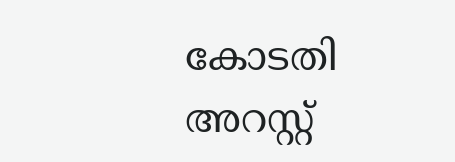കോടതി അറസ്റ്റ്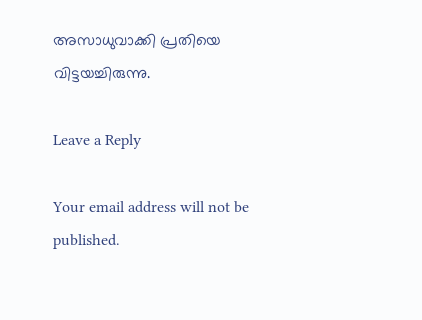അസാധുവാക്കി പ്രതിയെ വിട്ടയച്ചിരുന്നു.

Leave a Reply

Your email address will not be published.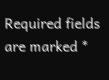Required fields are marked *